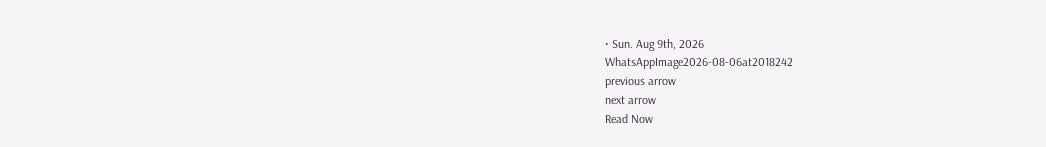• Sun. Aug 9th, 2026
WhatsAppImage2026-08-06at2018242
previous arrow
next arrow
Read Now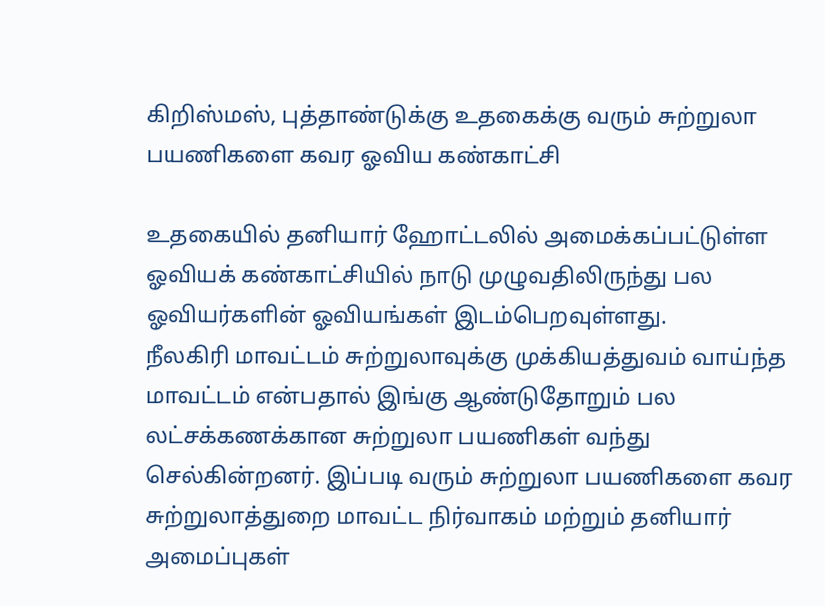கிறிஸ்மஸ், புத்தாண்டுக்கு உதகைக்கு வரும் சுற்றுலா பயணிகளை கவர ஓவிய கண்காட்சி

உதகையில் தனியார் ஹோட்டலில் அமைக்கப்பட்டுள்ள ஓவியக் கண்காட்சியில் நாடு முழுவதிலிருந்து பல ஓவியர்களின் ஓவியங்கள் இடம்பெறவுள்ளது.
நீலகிரி மாவட்டம் சுற்றுலாவுக்கு முக்கியத்துவம் வாய்ந்த மாவட்டம் என்பதால் இங்கு ஆண்டுதோறும் பல லட்சக்கணக்கான சுற்றுலா பயணிகள் வந்து செல்கின்றனர். இப்படி வரும் சுற்றுலா பயணிகளை கவர சுற்றுலாத்துறை மாவட்ட நிர்வாகம் மற்றும் தனியார் அமைப்புகள்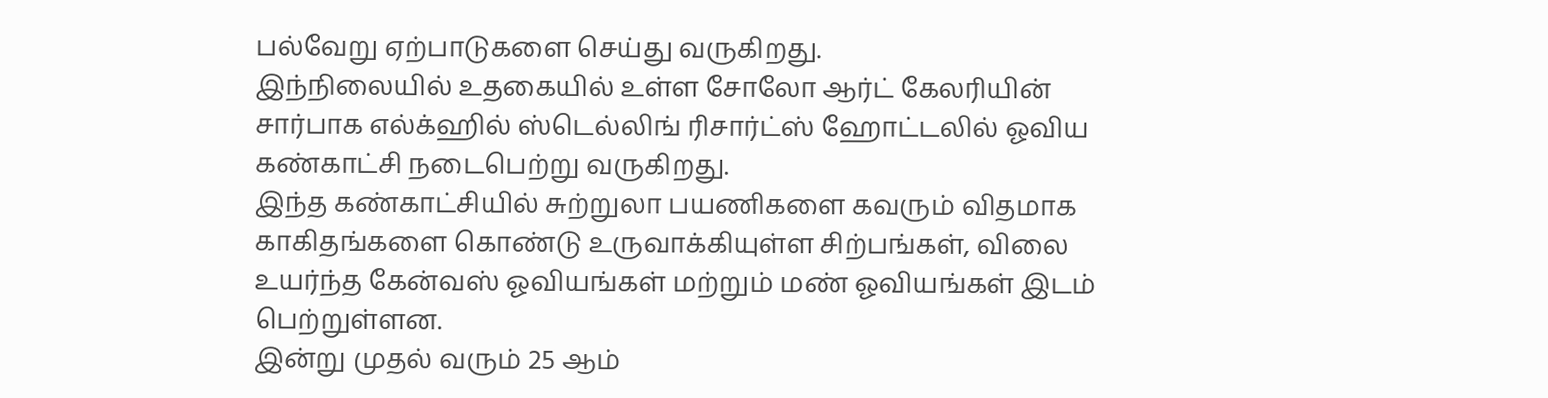பல்வேறு ஏற்பாடுகளை செய்து வருகிறது.
இந்நிலையில் உதகையில் உள்ள சோலோ ஆர்ட் கேலரியின் சார்பாக எல்க்ஹில் ஸ்டெல்லிங் ரிசார்ட்ஸ் ஹோட்டலில் ஓவிய கண்காட்சி நடைபெற்று வருகிறது.
இந்த கண்காட்சியில் சுற்றுலா பயணிகளை கவரும் விதமாக காகிதங்களை கொண்டு உருவாக்கியுள்ள சிற்பங்கள், விலை உயர்ந்த கேன்வஸ் ஓவியங்கள் மற்றும் மண் ஓவியங்கள் இடம் பெற்றுள்ளன.
இன்று முதல் வரும் 25 ஆம்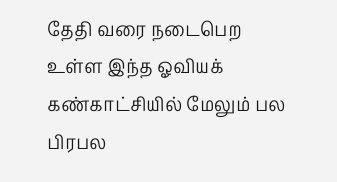தேதி வரை நடைபெற உள்ள இந்த ஓவியக் கண்காட்சியில் மேலும் பல பிரபல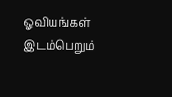ஓவியங்கள் இடம்பெறும்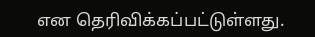என தெரிவிக்கப்பட்டுள்ளது.